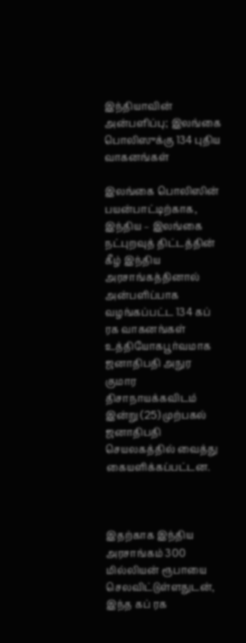இந்தியாவின் அன்பளிப்பு; இலங்கை பொலிஸுக்கு 134 புதிய வாகனங்கள்

இலங்கை பொலிஸின் பயன்பாட்டிற்காக, இந்திய – இலங்கை நட்புறவுத் திட்டத்தின் கீழ் இந்திய அரசாங்கத்தினால் அன்பளிப்பாக வழங்கப்பட்ட 134 கப் ரக வாகனங்கள் உத்தியோகபூர்வமாக ஜனாதிபதி அநுர குமார திசாநாயக்கவிடம் இன்று (25) முற்பகல் ஜனாதிபதி செயலகத்தில் வைத்து கையளிக்கப்பட்டன.



இதற்காக இந்திய அரசாங்கம் 300 மில்லியன் ரூபாயை செலவிட்டுள்ளதுடன், இந்த கப் ரக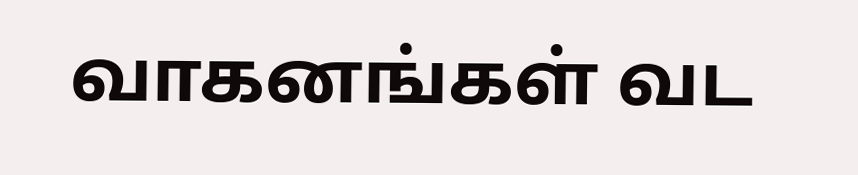வாகனங்கள் வட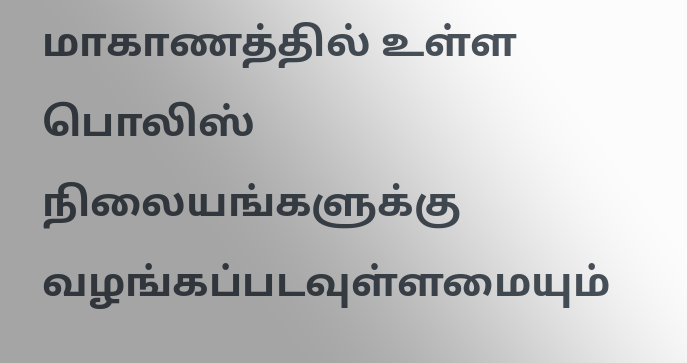மாகாணத்தில் உள்ள பொலிஸ் நிலையங்களுக்கு வழங்கப்படவுள்ளமையும்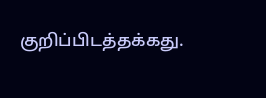குறிப்பிடத்தக்கது.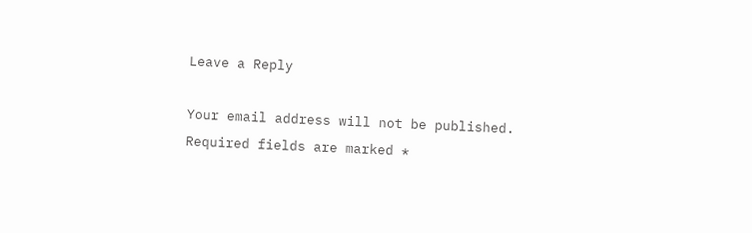Leave a Reply

Your email address will not be published. Required fields are marked *